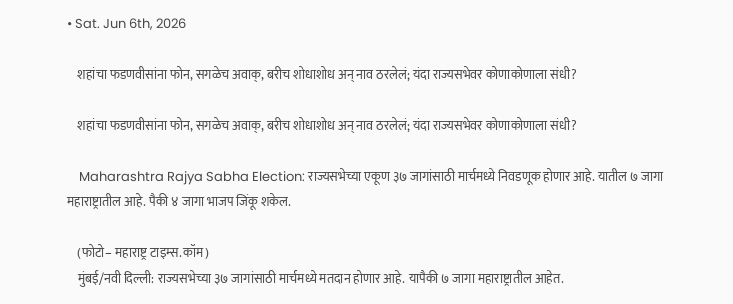• Sat. Jun 6th, 2026

    शहांचा फडणवीसांना फोन, सगळेच अवाक्, बरीच शोधाशोध अन् नाव ठरलेलं; यंदा राज्यसभेवर कोणाकोणाला संधी?

    शहांचा फडणवीसांना फोन, सगळेच अवाक्, बरीच शोधाशोध अन् नाव ठरलेलं; यंदा राज्यसभेवर कोणाकोणाला संधी?

    Maharashtra Rajya Sabha Election: राज्यसभेच्या एकूण ३७ जागांसाठी मार्चमध्ये निवडणूक होणार आहे. यातील ७ जागा महाराष्ट्रातील आहे. पैकी ४ जागा भाजप जिंकू शकेल.

    (फोटो– महाराष्ट्र टाइम्स.कॉम)
    मुंबई/नवी दिल्ली: राज्यसभेच्या ३७ जागांसाठी मार्चमध्ये मतदान होणार आहे. यापैकी ७ जागा महाराष्ट्रातील आहेत.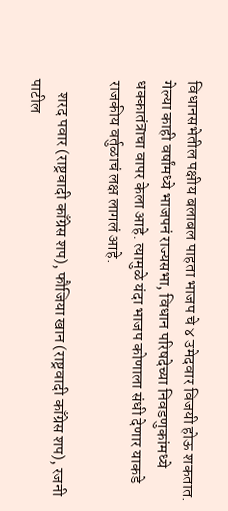विधानसभेतील पक्षीय बलाबल पाहता भाजप चे ४ उमेदवार विजयी होऊ शकतात. गेल्या काही वर्षांमध्ये भाजपनं राज्यसभा, विधान परिषदेच्या निवडणुकांमध्ये धक्कातंत्राचा वापर केला आहे. त्यामुळे यंदा भाजप कोणाला संधी देणार याकडे राजकीय वर्तुळाचं लक्ष लागलं आहे.

    शरद पवार (राष्ट्रवादी काँग्रेस शप), फौजिया खान (राष्ट्रवादी काँग्रेस शप), रजनी पाटील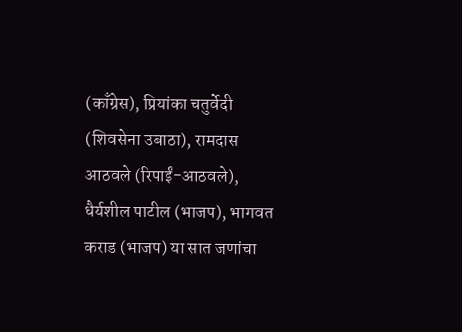(काँग्रेस), प्रियांका चतुर्वेदी (शिवसेना उबाठा), रामदास आठवले (रिपाईं-आठवले), धैर्यशील पाटील (भाजप), भागवत कराड (भाजप) या सात जणांचा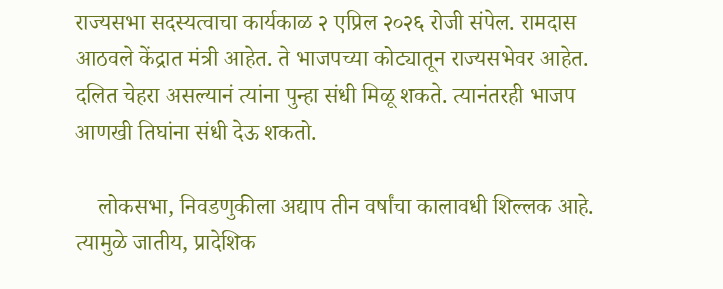राज्यसभा सदस्यत्वाचा कार्यकाळ २ एप्रिल २०२६ रोजी संपेल. रामदास आठवले केंद्रात मंत्री आहेत. ते भाजपच्या कोट्यातून राज्यसभेवर आहेत. दलित चेहरा असल्यानं त्यांना पुन्हा संधी मिळू शकते. त्यानंतरही भाजप आणखी तिघांना संधी देऊ शकतो.

    लोकसभा, निवडणुकीला अद्याप तीन वर्षांचा कालावधी शिल्लक आहे. त्यामुळे जातीय, प्रादेशिक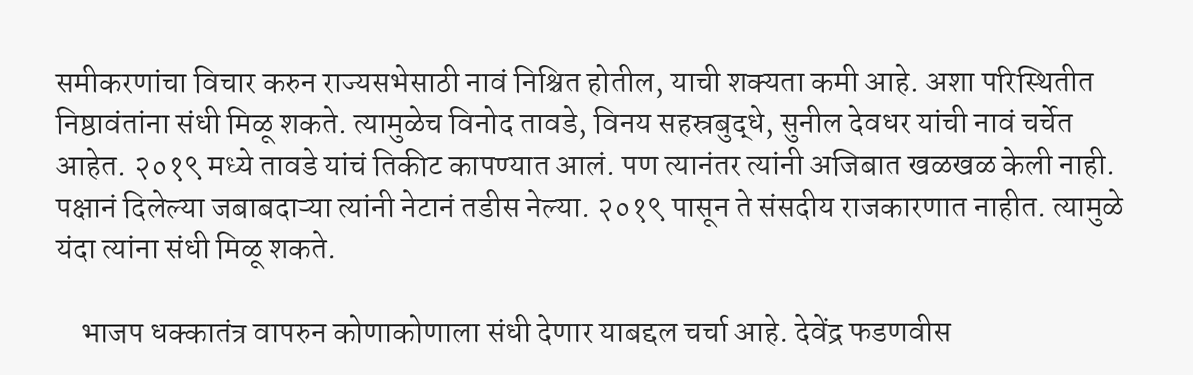समीकरणांचा विचार करुन राज्यसभेसाठी नावं निश्चित होतील, याची शक्यता कमी आहे. अशा परिस्थितीत निष्ठावंतांना संधी मिळू शकते. त्यामुळेच विनोद तावडे, विनय सहस्रबुद्धे, सुनील देवधर यांची नावं चर्चेत आहेत. २०१९ मध्ये तावडे यांचं तिकीट कापण्यात आलं. पण त्यानंतर त्यांनी अजिबात खळखळ केली नाही. पक्षानं दिलेल्या जबाबदाऱ्या त्यांनी नेटानं तडीस नेल्या. २०१९ पासून ते संसदीय राजकारणात नाहीत. त्यामुळे यंदा त्यांना संधी मिळू शकते.

    भाजप धक्कातंत्र वापरुन कोणाकोणाला संधी देणार याबद्दल चर्चा आहे. देवेंद्र फडणवीस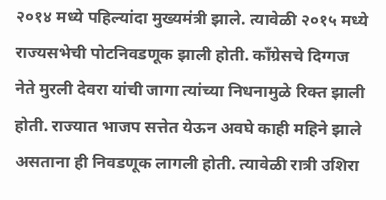२०१४ मध्ये पहिल्यांदा मुख्यमंत्री झाले. त्यावेळी २०१५ मध्ये राज्यसभेची पोटनिवडणूक झाली होती. काँग्रेसचे दिग्गज नेते मुरली देवरा यांची जागा त्यांच्या निधनामुळे रिक्त झाली होती. राज्यात भाजप सत्तेत येऊन अवघे काही महिने झाले असताना ही निवडणूक लागली होती. त्यावेळी रात्री उशिरा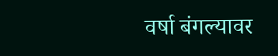वर्षा बंगल्यावर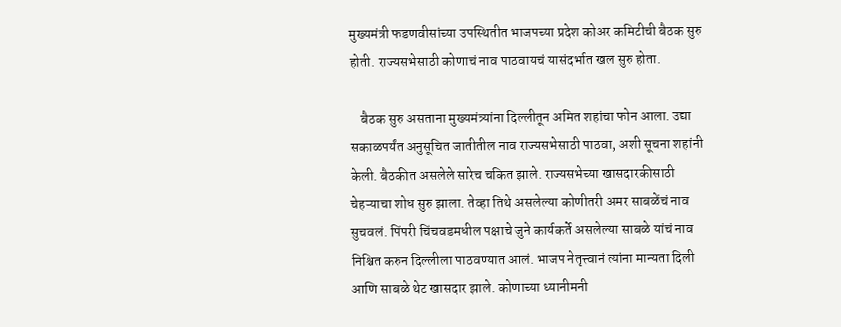मुख्यमंत्री फडणवीसांच्या उपस्थितीत भाजपच्या प्रदेश कोअर कमिटीची बैठक सुरु होती. राज्यसभेसाठी कोणाचं नाव पाठवायचं यासंदर्भात खल सुरु होता.

    बैठक सुरु असताना मुख्यमंत्र्यांना दिल्लीतून अमित शहांचा फोन आला. उद्या सकाळपर्यंत अनुसूचित जातीतील नाव राज्यसभेसाठी पाठवा, अशी सूचना शहांनी केली. बैठकीत असलेले सारेच चकित झाले. राज्यसभेच्या खासदारकीसाठी चेहऱ्याचा शोध सुरु झाला. तेव्हा तिथे असलेल्या कोणीतरी अमर साबळेंचं नाव सुचवलं. पिंपरी चिंचवडमधील पक्षाचे जुने कार्यकर्ते असलेल्या साबळे यांचं नाव निश्चित करुन दिल्लीला पाठवण्यात आलं. भाजप नेतृत्त्वानं त्यांना मान्यता दिली आणि साबळे थेट खासदार झाले. कोणाच्या ध्यानीमनी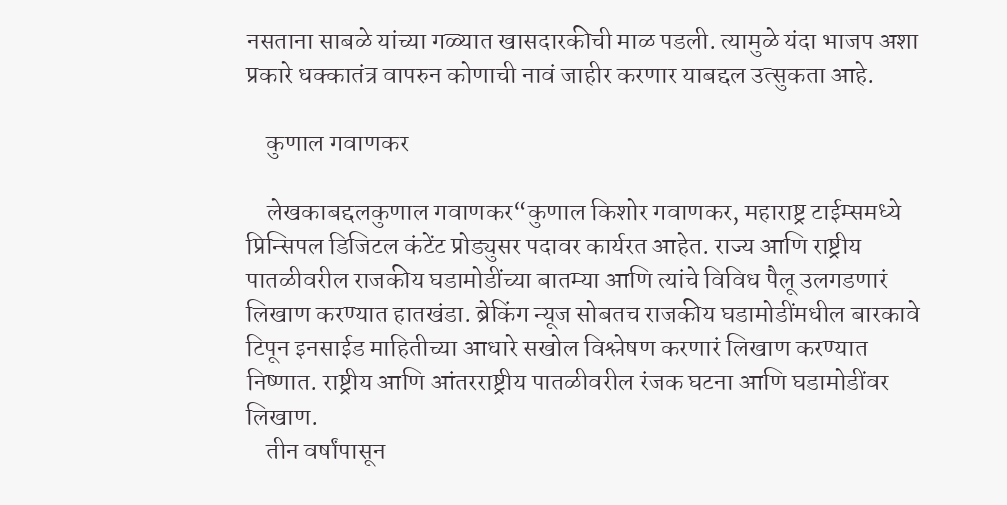नसताना साबळे यांच्या गळ्यात खासदारकीची माळ पडली. त्यामुळे यंदा भाजप अशा प्रकारे धक्कातंत्र वापरुन कोणाची नावं जाहीर करणार याबद्दल उत्सुकता आहे.

    कुणाल गवाणकर

    लेखकाबद्दलकुणाल गवाणकर“कुणाल किशोर गवाणकर, महाराष्ट्र टाईम्समध्ये प्रिन्सिपल डिजिटल कंटेंट प्रोड्युसर पदावर कार्यरत आहेत. राज्य आणि राष्ट्रीय पातळीवरील राजकीय घडामोडींच्या बातम्या आणि त्यांचे विविध पैलू उलगडणारं लिखाण करण्यात हातखंडा. ब्रेकिंग न्यूज सोबतच राजकीय घडामोडींमधील बारकावे टिपून इनसाईड माहितीच्या आधारे सखोल विश्लेषण करणारं लिखाण करण्यात निष्णात. राष्ट्रीय आणि आंतरराष्ट्रीय पातळीवरील रंजक घटना आणि घडामोडींवर लिखाण.
    तीन वर्षांपासून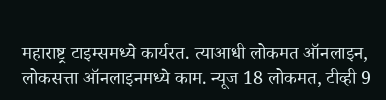महाराष्ट्र टाइम्समध्ये कार्यरत. त्याआधी लोकमत ऑनलाइन, लोकसत्ता ऑनलाइनमध्ये काम. न्यूज 18 लोकमत, टीव्ही 9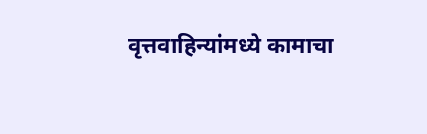वृत्तवाहिन्यांमध्ये कामाचा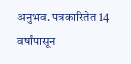अनुभव. पत्रकारितेत 14 वर्षांपासून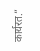कार्यरत.”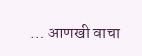… आणखी वाचा